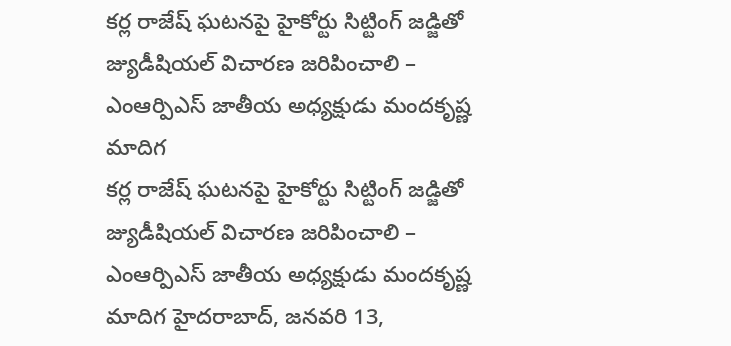కర్ల రాజేష్ ఘటనపై హైకోర్టు సిట్టింగ్ జడ్జితో జ్యుడీషియల్ విచారణ జరిపించాలి – ఎంఆర్పిఎస్ జాతీయ అధ్యక్షుడు మందకృష్ణ మాదిగ
కర్ల రాజేష్ ఘటనపై హైకోర్టు సిట్టింగ్ జడ్జితో జ్యుడీషియల్ విచారణ జరిపించాలి – ఎంఆర్పిఎస్ జాతీయ అధ్యక్షుడు మందకృష్ణ మాదిగ హైదరాబాద్, జనవరి 13,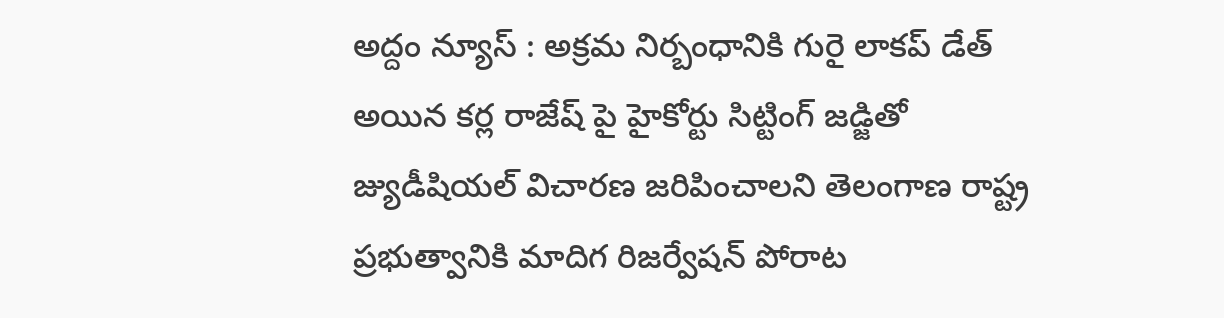అద్దం న్యూస్ : అక్రమ నిర్బంధానికి గురై లాకప్ డేత్ అయిన కర్ల రాజేష్ పై హైకోర్టు సిట్టింగ్ జడ్జితో జ్యుడీషియల్ విచారణ జరిపించాలని తెలంగాణ రాష్ట్ర ప్రభుత్వానికి మాదిగ రిజర్వేషన్ పోరాట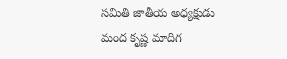సమితి జాతీయ అధ్యక్షుడు మంద కృష్ణ మాదిగ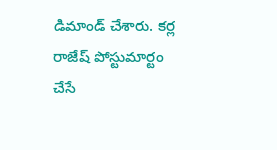డిమాండ్ చేశారు. కర్ల రాజేష్ పోస్టుమార్టం చేసే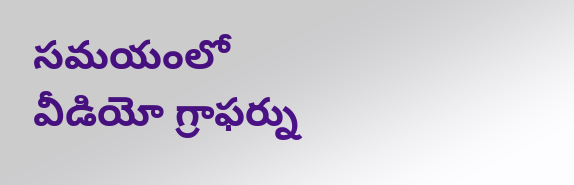సమయంలో వీడియో గ్రాఫర్ను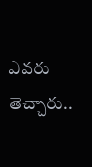ఎవరు తెచ్చారు..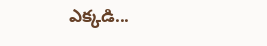ఎక్కడి...